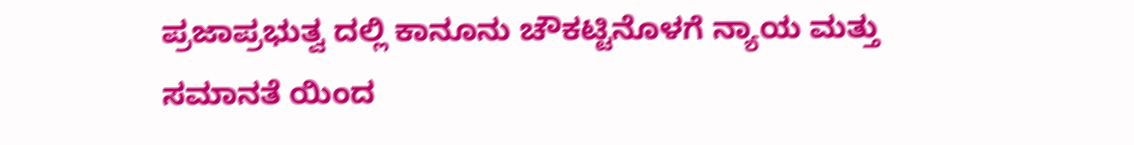ಪ್ರಜಾಪ್ರಭುತ್ವ ದಲ್ಲಿ ಕಾನೂನು ಚೌಕಟ್ಟಿನೊಳಗೆ ನ್ಯಾಯ ಮತ್ತು ಸಮಾನತೆ ಯಿಂದ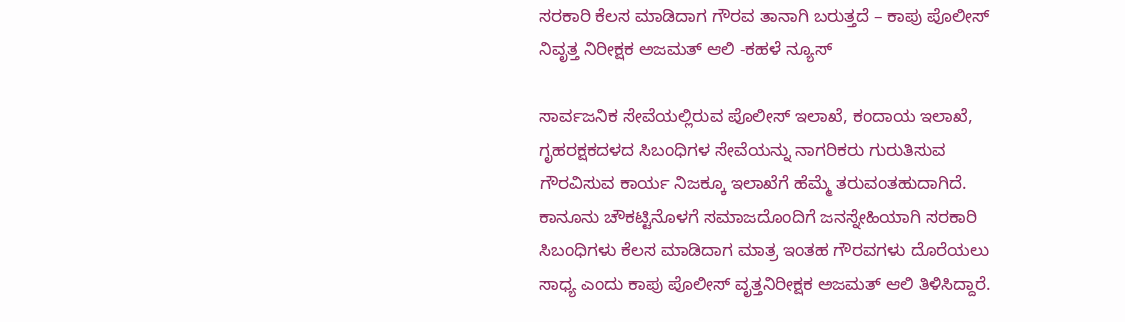ಸರಕಾರಿ ಕೆಲಸ ಮಾಡಿದಾಗ ಗೌರವ ತಾನಾಗಿ ಬರುತ್ತದೆ – ಕಾಪು ಪೊಲೀಸ್ ನಿವೃತ್ತ ನಿರೀಕ್ಷಕ ಅಜಮತ್ ಆಲಿ -ಕಹಳೆ ನ್ಯೂಸ್

ಸಾರ್ವಜನಿಕ ಸೇವೆಯಲ್ಲಿರುವ ಪೊಲೀಸ್ ಇಲಾಖೆ, ಕಂದಾಯ ಇಲಾಖೆ, ಗೃಹರಕ್ಷಕದಳದ ಸಿಬಂಧಿಗಳ ಸೇವೆಯನ್ನು ನಾಗರಿಕರು ಗುರುತಿಸುವ ಗೌರವಿಸುವ ಕಾರ್ಯ ನಿಜಕ್ಕೂ ಇಲಾಖೆಗೆ ಹೆಮ್ಮೆ ತರುವಂತಹುದಾಗಿದೆ. ಕಾನೂನು ಚೌಕಟ್ಟಿನೊಳಗೆ ಸಮಾಜದೊಂದಿಗೆ ಜನಸ್ನೇಹಿಯಾಗಿ ಸರಕಾರಿ ಸಿಬಂಧಿಗಳು ಕೆಲಸ ಮಾಡಿದಾಗ ಮಾತ್ರ ಇಂತಹ ಗೌರವಗಳು ದೊರೆಯಲು ಸಾಧ್ಯ ಎಂದು ಕಾಪು ಪೊಲೀಸ್ ವೃತ್ತನಿರೀಕ್ಷಕ ಅಜಮತ್ ಆಲಿ ತಿಳಿಸಿದ್ದಾರೆ.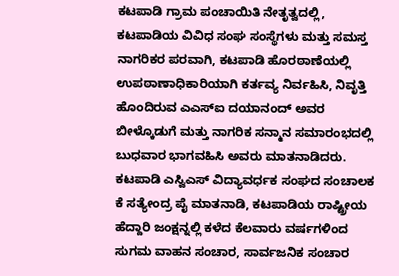ಕಟಪಾಡಿ ಗ್ರಾಮ ಪಂಚಾಯಿತಿ ನೇತೃತ್ವದಲ್ಲಿ, ಕಟಪಾಡಿಯ ವಿವಿಧ ಸಂಘ ಸಂಸ್ಥೆಗಳು ಮತ್ತು ಸಮಸ್ತ ನಾಗರಿಕರ ಪರವಾಗಿ, ಕಟಪಾಡಿ ಹೊರಠಾಣೆಯಲ್ಲಿ ಉಪಠಾಣಾಧಿಕಾರಿಯಾಗಿ ಕರ್ತವ್ಯ ನಿರ್ವಹಿಸಿ, ನಿವೃತ್ತಿ ಹೊಂದಿರುವ ಎಎಸ್ಐ ದಯಾನಂದ್ ಅವರ ಬೀಳ್ಕೊಡುಗೆ ಮತ್ತು ನಾಗರಿಕ ಸನ್ಮಾನ ಸಮಾರಂಭದಲ್ಲಿ ಬುಧವಾರ ಭಾಗವಹಿಸಿ ಅವರು ಮಾತನಾಡಿದರು.
ಕಟಪಾಡಿ ಎಸ್ವಿಎಸ್ ವಿದ್ಯಾವರ್ಧಕ ಸಂಘದ ಸಂಚಾಲಕ ಕೆ ಸತ್ಯೇಂದ್ರ ಪೈ ಮಾತನಾಡಿ, ಕಟಪಾಡಿಯ ರಾಷ್ಟ್ರೀಯ ಹೆದ್ದಾರಿ ಜಂಕ್ಷನ್ನಲ್ಲಿ ಕಳೆದ ಕೆಲವಾರು ವರ್ಷಗಳಿಂದ ಸುಗಮ ವಾಹನ ಸಂಚಾರ, ಸಾರ್ವಜನಿಕ ಸಂಚಾರ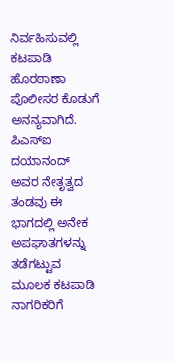ನಿರ್ವಹಿಸುವಲ್ಲಿ ಕಟಪಾಡಿ ಹೊರಠಾಣಾ ಪೊಲೀಸರ ಕೊಡುಗೆ ಅನನ್ಯವಾಗಿದೆ. ಪಿಎಸ್ಐ ದಯಾನಂದ್ ಅವರ ನೇತೃತ್ವದ ತಂಡವು ಈ ಭಾಗದಲ್ಲಿ ಅನೇಕ ಅಪಘಾತಗಳನ್ನು ತಡೆಗಟ್ಟುವ ಮೂಲಕ ಕಟಪಾಡಿ ನಾಗರಿಕರಿಗೆ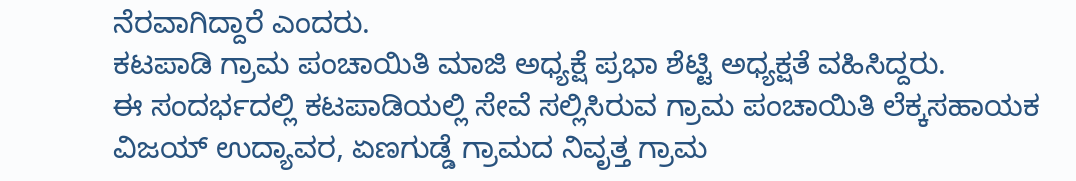ನೆರವಾಗಿದ್ದಾರೆ ಎಂದರು.
ಕಟಪಾಡಿ ಗ್ರಾಮ ಪಂಚಾಯಿತಿ ಮಾಜಿ ಅಧ್ಯಕ್ಷೆ ಪ್ರಭಾ ಶೆಟ್ಟಿ ಅಧ್ಯಕ್ಷತೆ ವಹಿಸಿದ್ದರು.
ಈ ಸಂದರ್ಭದಲ್ಲಿ ಕಟಪಾಡಿಯಲ್ಲಿ ಸೇವೆ ಸಲ್ಲಿಸಿರುವ ಗ್ರಾಮ ಪಂಚಾಯಿತಿ ಲೆಕ್ಕಸಹಾಯಕ ವಿಜಯ್ ಉದ್ಯಾವರ, ಏಣಗುಡ್ಡೆ ಗ್ರಾಮದ ನಿವೃತ್ತ ಗ್ರಾಮ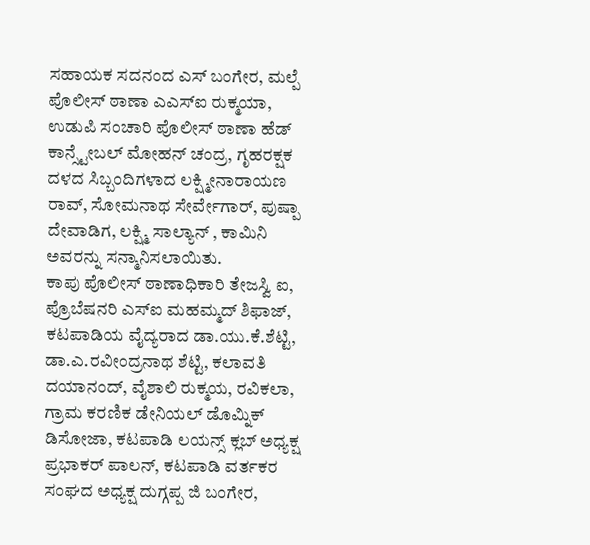ಸಹಾಯಕ ಸದನಂದ ಎಸ್ ಬಂಗೇರ, ಮಲ್ಪೆ ಪೊಲೀಸ್ ಠಾಣಾ ಎಎಸ್ಐ ರುಕ್ಮಯಾ, ಉಡುಪಿ ಸಂಚಾರಿ ಪೊಲೀಸ್ ಠಾಣಾ ಹೆಡ್ ಕಾನ್ಸ್ಟೇಬಲ್ ಮೋಹನ್ ಚಂದ್ರ, ಗೃಹರಕ್ಷಕ ದಳದ ಸಿಬ್ಬಂದಿಗಳಾದ ಲಕ್ಷ್ಮೀನಾರಾಯಣ ರಾವ್, ಸೋಮನಾಥ ಸೇರ್ವೇಗಾರ್, ಪುಷ್ಪಾ ದೇವಾಡಿಗ, ಲಕ್ಷ್ಮಿ ಸಾಲ್ಯಾನ್ , ಕಾಮಿನಿ ಅವರನ್ನು ಸನ್ಮಾನಿಸಲಾಯಿತು.
ಕಾಪು ಪೊಲೀಸ್ ಠಾಣಾಧಿಕಾರಿ ತೇಜಸ್ವಿ ಐ, ಪ್ರೊಬೆಷನರಿ ಎಸ್ಐ ಮಹಮ್ಮದ್ ಶಿಫಾಜ್, ಕಟಪಾಡಿಯ ವೈದ್ಯರಾದ ಡಾ.ಯು.ಕೆ.ಶೆಟ್ಟಿ, ಡಾ.ಎ.ರವೀಂದ್ರನಾಥ ಶೆಟ್ಟಿ, ಕಲಾವತಿ ದಯಾನಂದ್, ವೈಶಾಲಿ ರುಕ್ಮಯ, ರವಿಕಲಾ, ಗ್ರಾಮ ಕರಣಿಕ ಡೇನಿಯಲ್ ಡೊಮ್ನಿಕ್ ಡಿಸೋಜಾ, ಕಟಪಾಡಿ ಲಯನ್ಸ್ ಕ್ಲಬ್ ಅಧ್ಯಕ್ಷ ಪ್ರಭಾಕರ್ ಪಾಲನ್, ಕಟಪಾಡಿ ವರ್ತಕರ ಸಂಘದ ಅಧ್ಯಕ್ಷ ದುಗ್ಗಪ್ಪ ಜಿ ಬಂಗೇರ,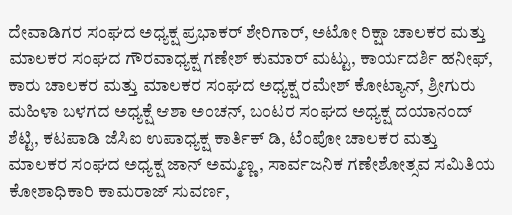ದೇವಾಡಿಗರ ಸಂಘದ ಅಧ್ಯಕ್ಷ ಪ್ರಭಾಕರ್ ಶೇರಿಗಾರ್, ಅಟೋ ರಿಕ್ಷಾ ಚಾಲಕರ ಮತ್ತು ಮಾಲಕರ ಸಂಘದ ಗೌರವಾಧ್ಯಕ್ಷ ಗಣೇಶ್ ಕುಮಾರ್ ಮಟ್ಟು, ಕಾರ್ಯದರ್ಶಿ ಹನೀಫ್, ಕಾರು ಚಾಲಕರ ಮತ್ತು ಮಾಲಕರ ಸಂಘದ ಅಧ್ಯಕ್ಷ ರಮೇಶ್ ಕೋಟ್ಯಾನ್, ಶ್ರೀಗುರು ಮಹಿಳಾ ಬಳಗದ ಅಧ್ಯಕ್ಷೆ ಆಶಾ ಅಂಚನ್, ಬಂಟರ ಸಂಘದ ಅಧ್ಯಕ್ಷ ದಯಾನಂದ್ ಶೆಟ್ಟಿ, ಕಟಪಾಡಿ ಜೆಸಿಐ ಉಪಾಧ್ಯಕ್ಷ ಕಾರ್ತಿಕ್ ಡಿ, ಟೆಂಪೋ ಚಾಲಕರ ಮತ್ತು ಮಾಲಕರ ಸಂಘದ ಅಧ್ಯಕ್ಷ ಜಾನ್ ಅಮ್ಮಣ್ಣ, ಸಾರ್ವಜನಿಕ ಗಣೇಶೋತ್ಸವ ಸಮಿತಿಯ ಕೋಶಾಧಿಕಾರಿ ಕಾಮರಾಜ್ ಸುವರ್ಣ,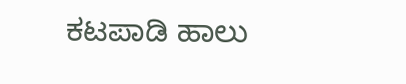ಕಟಪಾಡಿ ಹಾಲು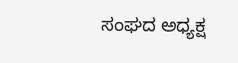ಸಂಘದ ಅಧ್ಯಕ್ಷ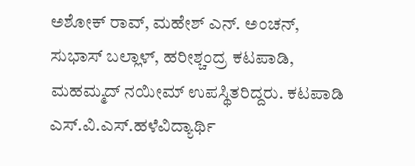ಅಶೋಕ್ ರಾವ್, ಮಹೇಶ್ ಎನ್. ಅಂಚನ್, ಸುಭಾಸ್ ಬಲ್ಲಾಳ್, ಹರೀಶ್ಚಂದ್ರ ಕಟಪಾಡಿ, ಮಹಮ್ಮದ್ ನಯೀಮ್ ಉಪಸ್ಥಿತರಿದ್ದರು. ಕಟಪಾಡಿ ಎಸ್.ವಿ.ಎಸ್.ಹಳೆವಿದ್ಯಾರ್ಥಿ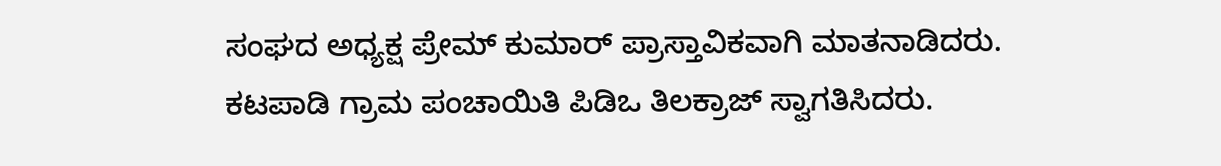ಸಂಘದ ಅಧ್ಯಕ್ಷ ಪ್ರೇಮ್ ಕುಮಾರ್ ಪ್ರಾಸ್ತಾವಿಕವಾಗಿ ಮಾತನಾಡಿದರು.
ಕಟಪಾಡಿ ಗ್ರಾಮ ಪಂಚಾಯಿತಿ ಪಿಡಿಒ ತಿಲಕ್ರಾಜ್ ಸ್ವಾಗತಿಸಿದರು.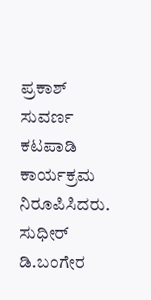ಪ್ರಕಾಶ್ ಸುವರ್ಣ ಕಟಪಾಡಿ ಕಾರ್ಯಕ್ರಮ ನಿರೂಪಿಸಿದರು. ಸುಧೀರ್ ಡಿ.ಬಂಗೇರ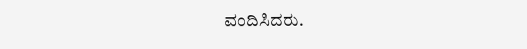ವಂದಿಸಿದರು.